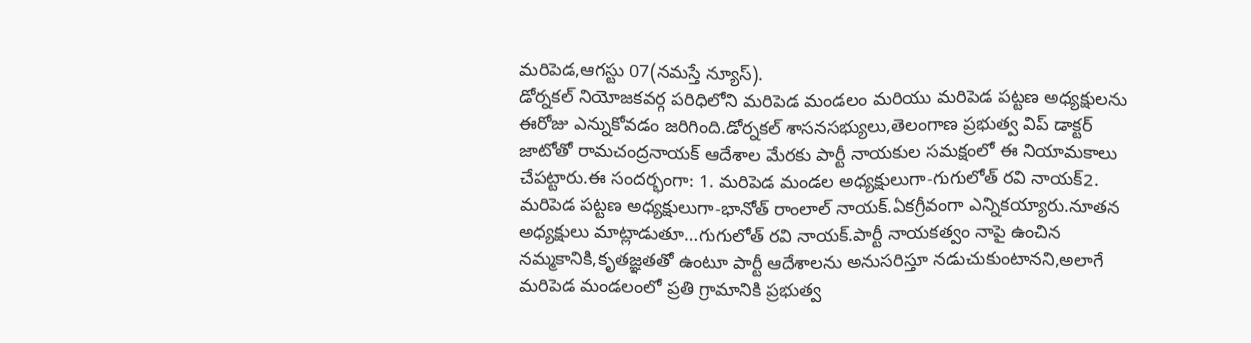మరిపెడ,ఆగస్టు 07(నమస్తే న్యూస్).
డోర్నకల్ నియోజకవర్గ పరిధిలోని మరిపెడ మండలం మరియు మరిపెడ పట్టణ అధ్యక్షులను ఈరోజు ఎన్నుకోవడం జరిగింది.డోర్నకల్ శాసనసభ్యులు,తెలంగాణ ప్రభుత్వ విప్ డాక్టర్ జాటోతో రామచంద్రనాయక్ ఆదేశాల మేరకు పార్టీ నాయకుల సమక్షంలో ఈ నియామకాలు చేపట్టారు.ఈ సందర్భంగా: 1. మరిపెడ మండల అధ్యక్షులుగా-గుగులోత్ రవి నాయక్2. మరిపెడ పట్టణ అధ్యక్షులుగా-భానోత్ రాంలాల్ నాయక్.ఏకగ్రీవంగా ఎన్నికయ్యారు.నూతన అధ్యక్షులు మాట్లాడుతూ…గుగులోత్ రవి నాయక్.పార్టీ నాయకత్వం నాపై ఉంచిన నమ్మకానికి,కృతజ్ఞతతో ఉంటూ పార్టీ ఆదేశాలను అనుసరిస్తూ నడుచుకుంటానని,అలాగే మరిపెడ మండలంలో ప్రతి గ్రామానికి ప్రభుత్వ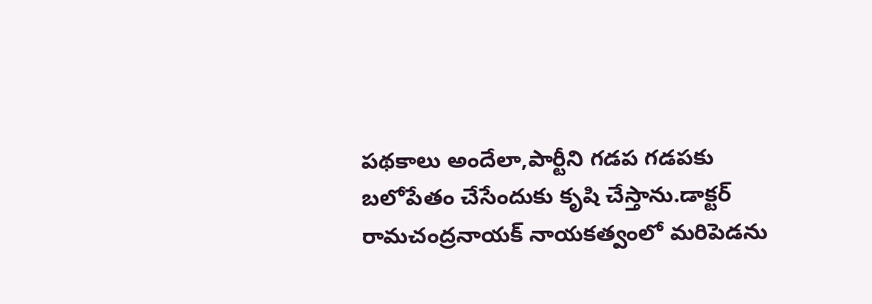పథకాలు అందేలా,పార్టీని గడప గడపకు బలోపేతం చేసేందుకు కృషి చేస్తాను.డాక్టర్ రామచంద్రనాయక్ నాయకత్వంలో మరిపెడను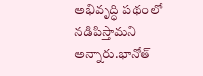అభివృద్ధి పథంలో నడిపిస్తామని అన్నారు.భానోత్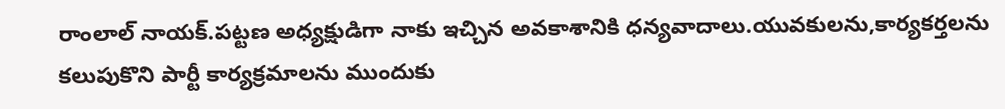రాంలాల్ నాయక్.పట్టణ అధ్యక్షుడిగా నాకు ఇచ్చిన అవకాశానికి ధన్యవాదాలు.యువకులను,కార్యకర్తలను కలుపుకొని పార్టీ కార్యక్రమాలను ముందుకు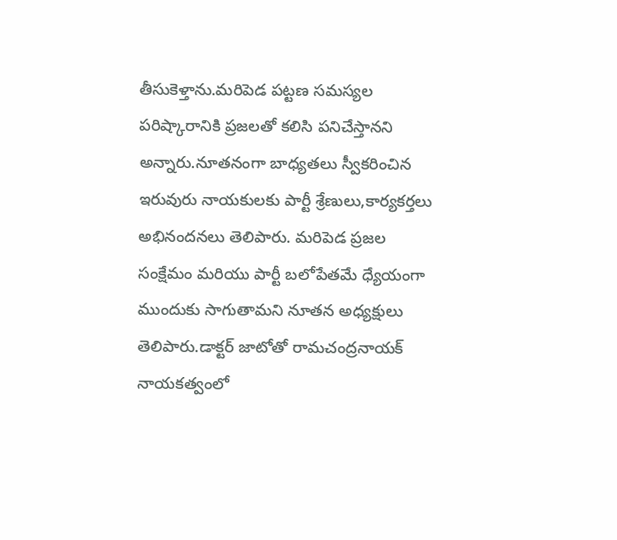తీసుకెళ్తాను.మరిపెడ పట్టణ సమస్యల పరిష్కారానికి ప్రజలతో కలిసి పనిచేస్తానని అన్నారు.నూతనంగా బాధ్యతలు స్వీకరించిన ఇరువురు నాయకులకు పార్టీ శ్రేణులు,కార్యకర్తలు అభినందనలు తెలిపారు. మరిపెడ ప్రజల సంక్షేమం మరియు పార్టీ బలోపేతమే ధ్యేయంగా ముందుకు సాగుతామని నూతన అధ్యక్షులు తెలిపారు.డాక్టర్ జాటోతో రామచంద్రనాయక్ నాయకత్వంలో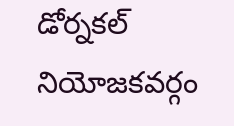డోర్నకల్ నియోజకవర్గం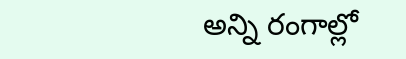అన్ని రంగాల్లో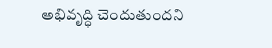అభివృద్ధి చెందుతుందని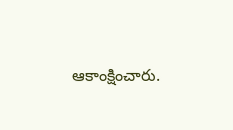ఆకాంక్షించారు.